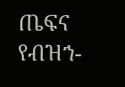ጤፍና የብዝኀ-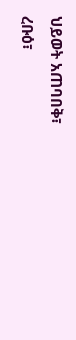ህይወት አጠባበቅ፣
ረቡዕ፣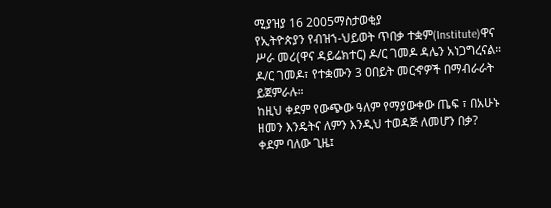ሚያዝያ 16 2005ማስታወቂያ
የኢትዮጵያን የብዝኀ-ህይወት ጥበቃ ተቋም(Institute)ዋና ሥራ መሪ(ዋና ዳይሬክተር) ዶ/ር ገመዶ ዳሌን አነጋግረናል። ዶ/ር ገመዶ፣ የተቋሙን 3 ዐበይት መርኆዎች በማብራራት ይጀምራሉ።
ከዚህ ቀደም የውጭው ዓለም የማያውቀው ጤፍ ፣ በአሁኑ ዘመን እንዴትና ለምን እንዲህ ተወዳጅ ለመሆን በቃ?
ቀደም ባለው ጊዜ፤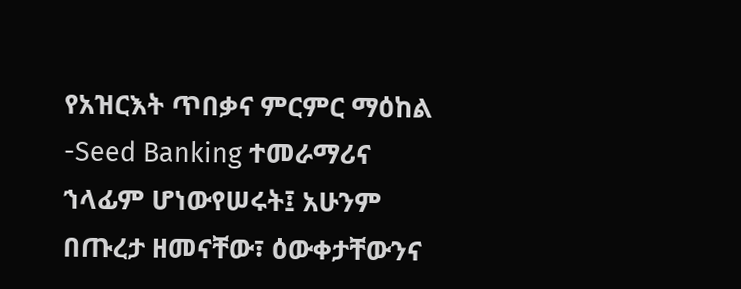የአዝርእት ጥበቃና ምርምር ማዕከል -Seed Banking ተመራማሪና ኀላፊም ሆነውየሠሩት፤ አሁንም በጡረታ ዘመናቸው፣ ዕውቀታቸውንና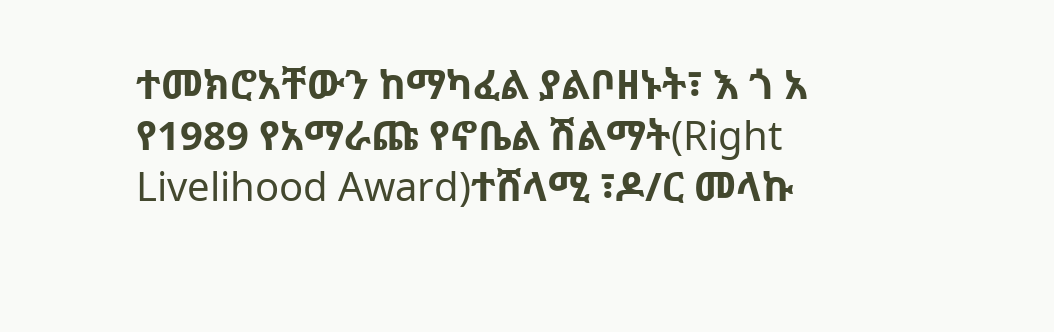ተመክሮአቸውን ከማካፈል ያልቦዘኑት፣ እ ጎ አ የ1989 የአማራጩ የኖቤል ሽልማት(Right Livelihood Award)ተሸላሚ ፣ዶ/ር መላኩ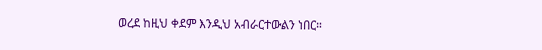ወረደ ከዚህ ቀደም እንዲህ አብራርተውልን ነበር።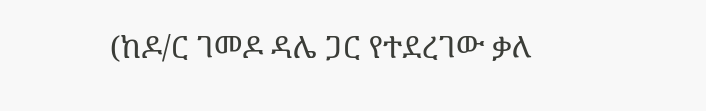(ከዶ/ር ገመዶ ዳሌ ጋር የተደረገው ቃለ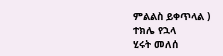ምልልስ ይቀጥላል )
ተክሌ የኋላ
ሂሩት መለሰ